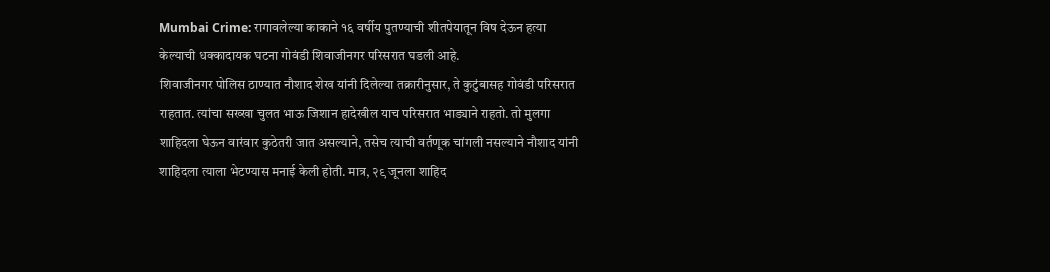Mumbai Crime: रागावलेल्या काकाने १६ वर्षीय पुतण्याची शीतपेयातून विष देऊन हत्या केल्याची धक्कादायक घटना गोवंडी शिवाजीनगर परिसरात घडली आहे.
शिवाजीनगर पोलिस ठाण्यात नौशाद शेख यांनी दिलेल्या तक्रारीनुसार, ते कुटुंबासह गोवंडी परिसरात राहतात. त्यांचा सख्खा चुलत भाऊ जिशान हादेखील याच परिसरात भाड्याने राहतो. तो मुलगा शाहिदला घेऊन वारंवार कुठेतरी जात असल्याने, तसेच त्याची वर्तणूक चांगली नसल्याने नौशाद यांनी शाहिदला त्याला भेटण्यास मनाई केली होती. मात्र, २९ जूनला शाहिद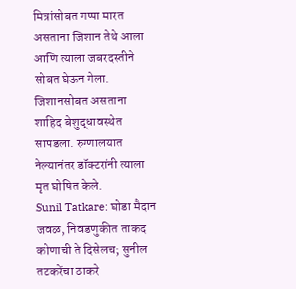मित्रांसोबत गप्पा मारत असताना जिशान तेथे आला आणि त्याला जबरदस्तीने सोबत घेऊन गेला. जिशानसोबत असताना शाहिद बेशुद्धावस्थेत सापडला. रुग्णालयात नेल्यानंतर डॉक्टरांनी त्याला मृत घोषित केले.
Sunil Tatkare: घोडा मैदान जवळ, निवडणुकीत ताकद कोणाची ते दिसेलच; सुनील तटकरेंचा ठाकरे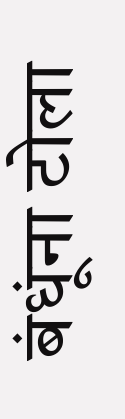बंधूंना टोला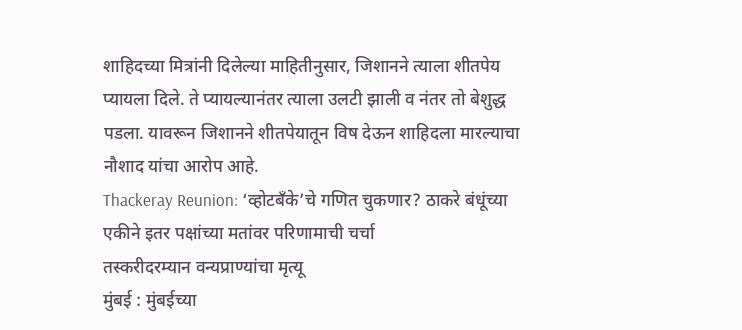शाहिदच्या मित्रांनी दिलेल्या माहितीनुसार, जिशानने त्याला शीतपेय प्यायला दिले. ते प्यायल्यानंतर त्याला उलटी झाली व नंतर तो बेशुद्ध पडला. यावरून जिशानने शीतपेयातून विष देऊन शाहिदला मारल्याचा नौशाद यांचा आरोप आहे.
Thackeray Reunion: ‘व्होटबँके’चे गणित चुकणार? ठाकरे बंधूंच्या एकीने इतर पक्षांच्या मतांवर परिणामाची चर्चा
तस्करीदरम्यान वन्यप्राण्यांचा मृत्यू
मुंबई : मुंबईच्या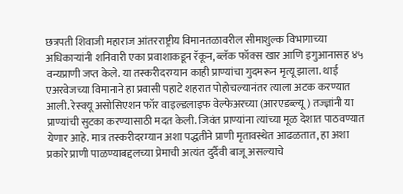छत्रपती शिवाजी महाराज आंतरराष्ट्रीय विमानतळावरील सीमाशुल्क विभागाच्या अधिकाऱ्यांनी शनिवारी एका प्रवाशाकडून रॅकून, ब्लॅक फॉक्स खार आणि इगुआनासह ४५ वन्यप्राणी जप्त केले. या तस्करीदरम्यान काही प्राण्यांचा गुदमरून मृत्यू झाला. थाई एअरवेजच्या विमानाने हा प्रवासी पहाटे शहरात पोहोचल्यानंतर त्याला अटक करण्यात आली. रेस्क्यू असोसिएशन फॉर वाइल्डलाइफ वेल्फेअरच्या (आरएडब्ल्यू) तज्ज्ञांनी या प्राण्यांची सुटका करण्यासाठी मदत केली. जिवंत प्राण्यांना त्यांच्या मूळ देशात पाठवण्यात येणार आहे. मात्र तस्करीदरम्यान अशा पद्धतीने प्राणी मृतावस्थेत आढळतात, हा अशा प्रकारे प्राणी पाळण्याबद्दलच्या प्रेमाची अत्यंत दुर्दैवी बाजू असल्याचे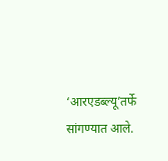‘आरएडब्ल्यू’तर्फे सांगण्यात आले.